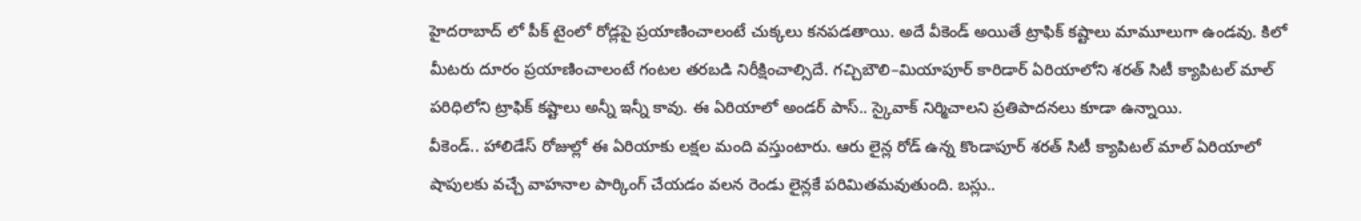హైదరాబాద్ లో పీక్ టైంలో రోడ్లపై ప్రయాణించాలంటే చుక్కలు కనపడతాయి. అదే వీకెండ్ అయితే ట్రాఫిక్ కష్టాలు మామూలుగా ఉండవు. కిలో మీటరు దూరం ప్రయాణించాలంటే గంటల తరబడి నిరీక్షించాల్సిదే. గచ్చిబౌలి–మియాపూర్ కారిడార్ ఏరియాలోని శరత్ సిటీ క్యాపిటల్ మాల్ పరిధిలోని ట్రాఫిక్ కష్టాలు అన్నీ ఇన్నీ కావు. ఈ ఏరియాలో అండర్ పాస్.. స్కైవాక్ నిర్మిచాలని ప్రతిపాదనలు కూడా ఉన్నాయి.
వీకెండ్.. హాలిడేస్ రోజుల్లో ఈ ఏరియాకు లక్షల మంది వస్తుంటారు. ఆరు లైన్ల రోడ్ ఉన్న కొండాపూర్ శరత్ సిటీ క్యాపిటల్ మాల్ ఏరియాలో షాపులకు వచ్చే వాహనాల పార్కింగ్ చేయడం వలన రెండు లైన్లకే పరిమితమవుతుంది. బస్లు..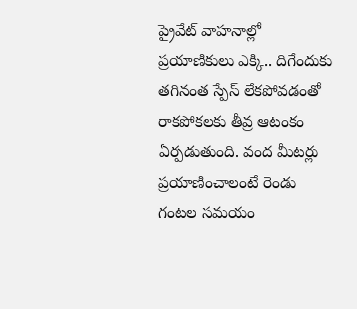ప్రైవేట్ వాహనాల్లో ప్రయాణికులు ఎక్కి.. దిగేందుకు తగినంత స్పేస్ లేకపోవడంతో రాకపోకలకు తీవ్ర ఆటంకం ఏర్పడుతుంది. వంద మీటర్లు ప్రయాణించాలంటే రెండు గంటల సమయం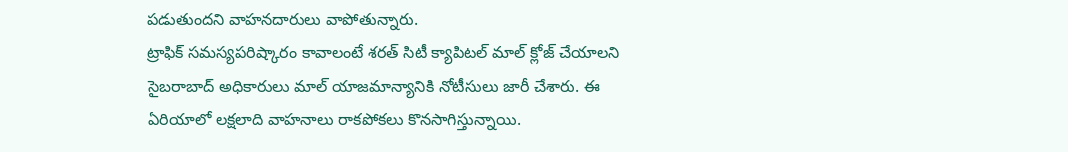పడుతుందని వాహనదారులు వాపోతున్నారు.
ట్రాఫిక్ సమస్యపరిష్కారం కావాలంటే శరత్ సిటీ క్యాపిటల్ మాల్ క్లోజ్ చేయాలని సైబరాబాద్ అధికారులు మాల్ యాజమాన్యానికి నోటీసులు జారీ చేశారు. ఈ ఏరియాలో లక్షలాది వాహనాలు రాకపోకలు కొనసాగిస్తున్నాయి.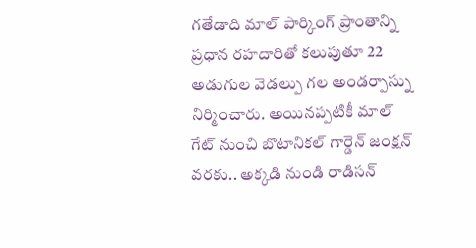గతేడాది మాల్ పార్కింగ్ ప్రాంతాన్ని ప్రధాన రహదారితో కలుపుతూ 22 అడుగుల వెడల్పు గల అండర్పాస్ను నిర్మించారు. అయినప్పటికీ మాల్ గేట్ నుంచి బొటానికల్ గార్డెన్ జంక్షన్ వరకు.. అక్కడి నుండి రాడిసన్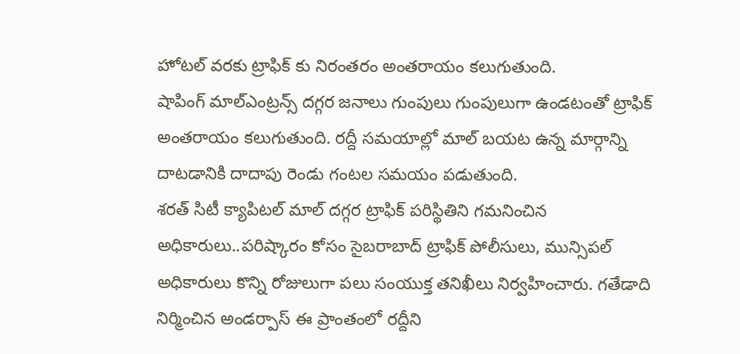హోటల్ వరకు ట్రాఫిక్ కు నిరంతరం అంతరాయం కలుగుతుంది.
షాపింగ్ మాల్ఎంట్రన్స్ దగ్గర జనాలు గుంపులు గుంపులుగా ఉండటంతో ట్రాఫిక్ అంతరాయం కలుగుతుంది. రద్దీ సమయాల్లో మాల్ బయట ఉన్న మార్గాన్ని దాటడానికి దాదాపు రెండు గంటల సమయం పడుతుంది.
శరత్ సిటీ క్యాపిటల్ మాల్ దగ్గర ట్రాఫిక్ పరిస్థితిని గమనించిన అధికారులు..పరిష్కారం కోసం సైబరాబాద్ ట్రాఫిక్ పోలీసులు, మున్సిపల్ అధికారులు కొన్ని రోజులుగా పలు సంయుక్త తనిఖీలు నిర్వహించారు. గతేడాది నిర్మించిన అండర్పాస్ ఈ ప్రాంతంలో రద్దీని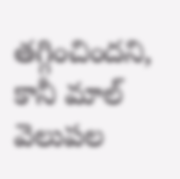తగ్గించిందని, కానీ మాల్ వెలుపల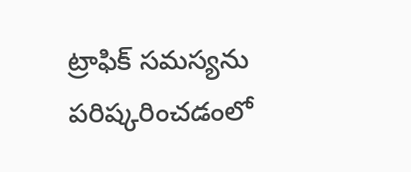ట్రాఫిక్ సమస్యను పరిష్కరించడంలో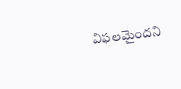విఫలమైందని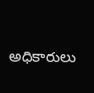అధికారులు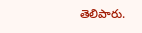తెలిపారు.